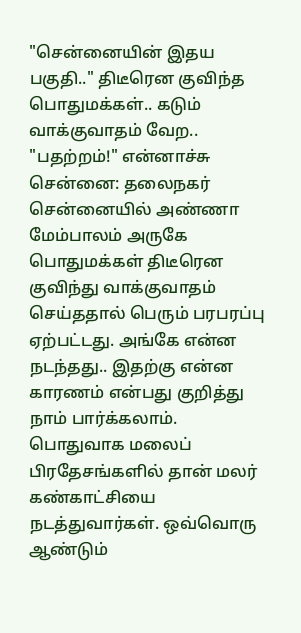"சென்னையின் இதய பகுதி.." திடீரென குவிந்த பொதுமக்கள்.. கடும் வாக்குவாதம் வேற.. "பதற்றம்!" என்னாச்சு
சென்னை: தலைநகர் சென்னையில் அண்ணா மேம்பாலம் அருகே பொதுமக்கள் திடீரென குவிந்து வாக்குவாதம் செய்ததால் பெரும் பரபரப்பு ஏற்பட்டது. அங்கே என்ன நடந்தது.. இதற்கு என்ன காரணம் என்பது குறித்து நாம் பார்க்கலாம்.
பொதுவாக மலைப் பிரதேசங்களில் தான் மலர் கண்காட்சியை நடத்துவார்கள். ஒவ்வொரு ஆண்டும்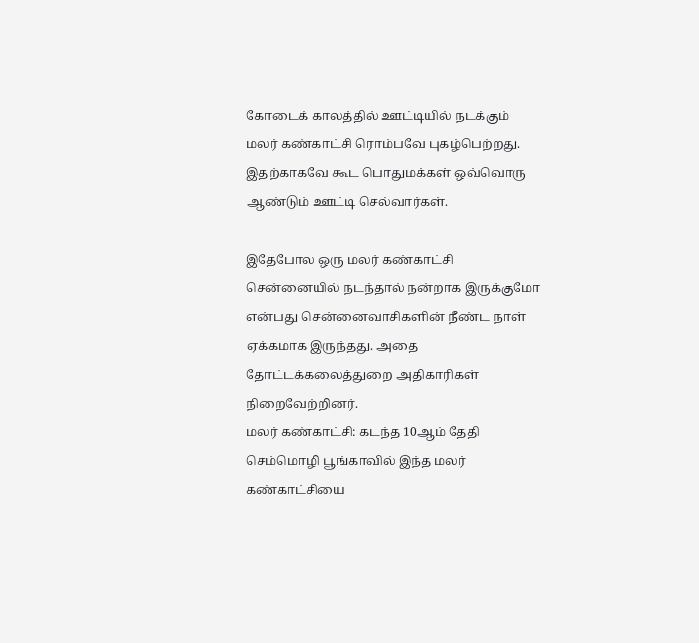கோடைக் காலத்தில் ஊட்டியில் நடக்கும் மலர் கண்காட்சி ரொம்பவே புகழ்பெற்றது. இதற்காகவே கூட பொதுமக்கள் ஒவ்வொரு ஆண்டும் ஊட்டி செல்வார்கள்.

இதேபோல ஒரு மலர் கண்காட்சி சென்னையில் நடந்தால் நன்றாக இருக்குமோ என்பது சென்னைவாசிகளின் நீண்ட நாள் ஏக்கமாக இருந்தது. அதை தோட்டக்கலைத்துறை அதிகாரிகள் நிறைவேற்றினர்.
மலர் கண்காட்சி: கடந்த 10ஆம் தேதி செம்மொழி பூங்காவில் இந்த மலர் கண்காட்சியை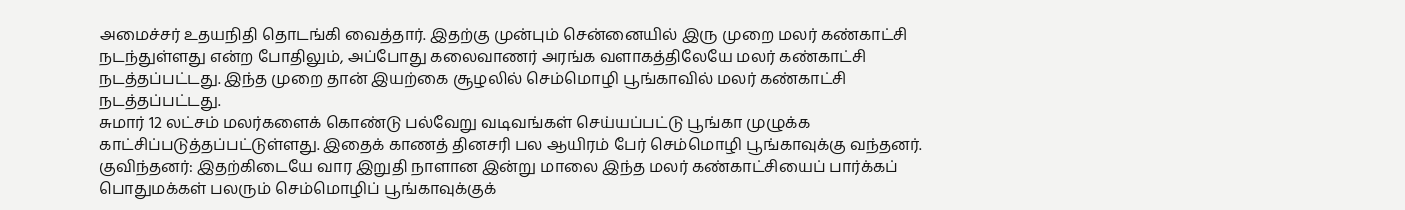அமைச்சர் உதயநிதி தொடங்கி வைத்தார். இதற்கு முன்பும் சென்னையில் இரு முறை மலர் கண்காட்சி நடந்துள்ளது என்ற போதிலும், அப்போது கலைவாணர் அரங்க வளாகத்திலேயே மலர் கண்காட்சி நடத்தப்பட்டது. இந்த முறை தான் இயற்கை சூழலில் செம்மொழி பூங்காவில் மலர் கண்காட்சி நடத்தப்பட்டது.
சுமார் 12 லட்சம் மலர்களைக் கொண்டு பல்வேறு வடிவங்கள் செய்யப்பட்டு பூங்கா முழுக்க காட்சிப்படுத்தப்பட்டுள்ளது. இதைக் காணத் தினசரி பல ஆயிரம் பேர் செம்மொழி பூங்காவுக்கு வந்தனர்.
குவிந்தனர்: இதற்கிடையே வார இறுதி நாளான இன்று மாலை இந்த மலர் கண்காட்சியைப் பார்க்கப் பொதுமக்கள் பலரும் செம்மொழிப் பூங்காவுக்குக்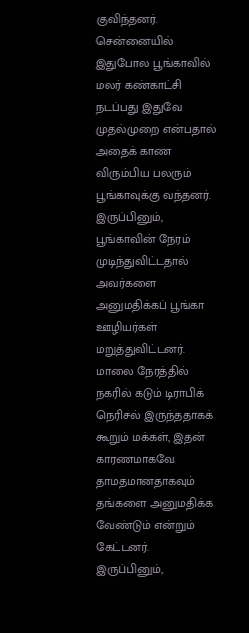குவிந்தனர். சென்னையில் இதுபோல பூங்காவில் மலர் கண்காட்சி நடப்பது இதுவே முதல்முறை என்பதால் அதைக் காண விரும்பிய பலரும் பூங்காவுக்கு வந்தனர். இருப்பினும், பூங்காவின் நேரம் முடிந்துவிட்டதால் அவர்களை அனுமதிக்கப் பூங்கா ஊழியர்கள் மறுத்துவிட்டனர்.
மாலை நேரத்தில் நகரில் கடும் டிராபிக் நெரிசல் இருந்ததாகக் கூறும் மக்கள், இதன் காரணமாகவே தாமதமானதாகவும் தங்களை அனுமதிக்க வேண்டும் என்றும் கேட்டனர். இருப்பினும்,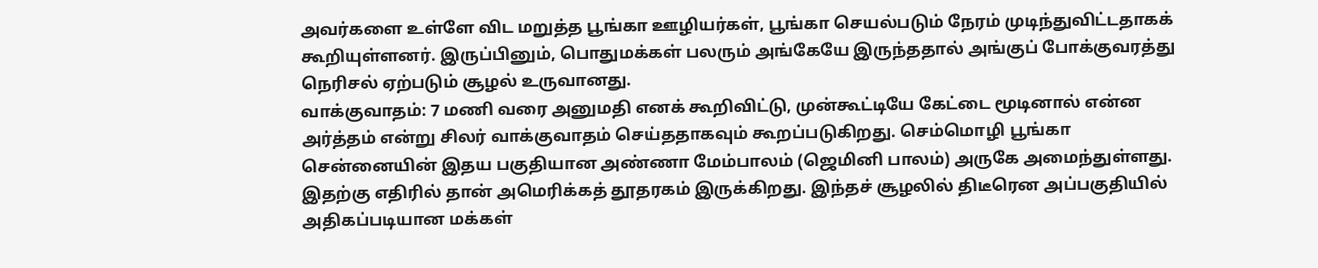அவர்களை உள்ளே விட மறுத்த பூங்கா ஊழியர்கள், பூங்கா செயல்படும் நேரம் முடிந்துவிட்டதாகக் கூறியுள்ளனர். இருப்பினும், பொதுமக்கள் பலரும் அங்கேயே இருந்ததால் அங்குப் போக்குவரத்து நெரிசல் ஏற்படும் சூழல் உருவானது.
வாக்குவாதம்: 7 மணி வரை அனுமதி எனக் கூறிவிட்டு, முன்கூட்டியே கேட்டை மூடினால் என்ன அர்த்தம் என்று சிலர் வாக்குவாதம் செய்ததாகவும் கூறப்படுகிறது. செம்மொழி பூங்கா சென்னையின் இதய பகுதியான அண்ணா மேம்பாலம் (ஜெமினி பாலம்) அருகே அமைந்துள்ளது. இதற்கு எதிரில் தான் அமெரிக்கத் தூதரகம் இருக்கிறது. இந்தச் சூழலில் திடீரென அப்பகுதியில் அதிகப்படியான மக்கள்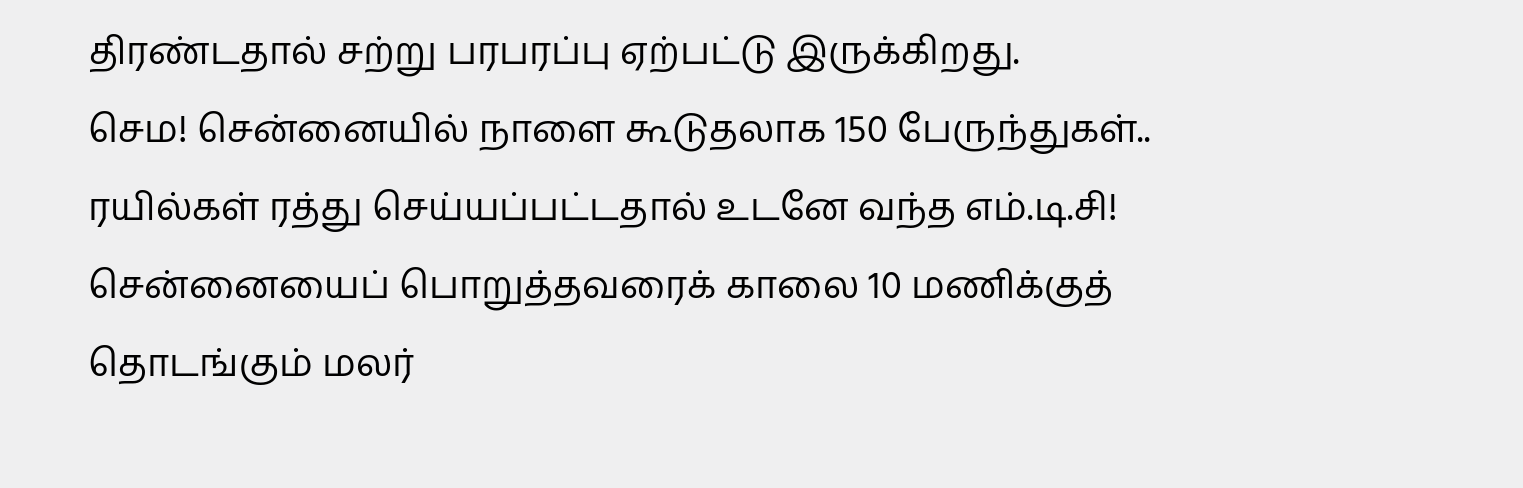திரண்டதால் சற்று பரபரப்பு ஏற்பட்டு இருக்கிறது.
செம! சென்னையில் நாளை கூடுதலாக 150 பேருந்துகள்.. ரயில்கள் ரத்து செய்யப்பட்டதால் உடனே வந்த எம்.டி.சி!
சென்னையைப் பொறுத்தவரைக் காலை 10 மணிக்குத் தொடங்கும் மலர்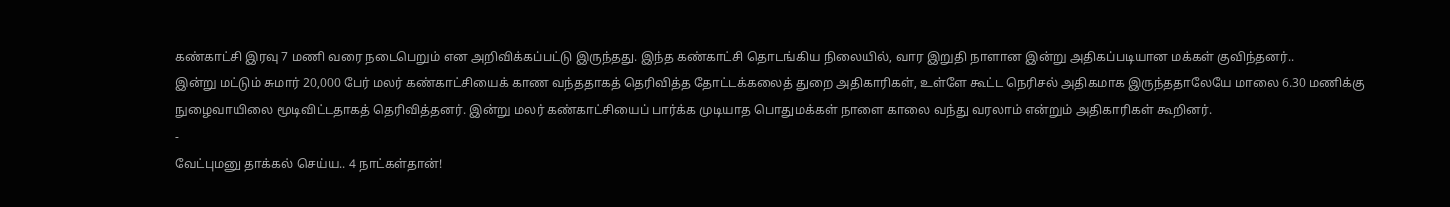கண்காட்சி இரவு 7 மணி வரை நடைபெறும் என அறிவிக்கப்பட்டு இருந்தது. இந்த கண்காட்சி தொடங்கிய நிலையில், வார இறுதி நாளான இன்று அதிகப்படியான மக்கள் குவிந்தனர்..
இன்று மட்டும் சுமார் 20,000 பேர் மலர் கண்காட்சியைக் காண வந்ததாகத் தெரிவித்த தோட்டக்கலைத் துறை அதிகாரிகள், உள்ளே கூட்ட நெரிசல் அதிகமாக இருந்ததாலேயே மாலை 6.30 மணிக்கு நுழைவாயிலை மூடிவிட்டதாகத் தெரிவித்தனர். இன்று மலர் கண்காட்சியைப் பார்க்க முடியாத பொதுமக்கள் நாளை காலை வந்து வரலாம் என்றும் அதிகாரிகள் கூறினர்.
-
வேட்புமனு தாக்கல் செய்ய.. 4 நாட்கள்தான்!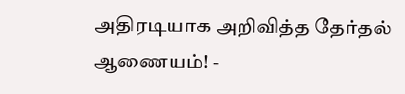அதிரடியாக அறிவித்த தேர்தல் ஆணையம்! -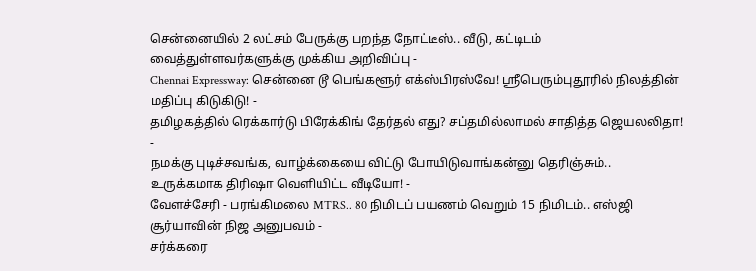சென்னையில் 2 லட்சம் பேருக்கு பறந்த நோட்டீஸ்.. வீடு, கட்டிடம் வைத்துள்ளவர்களுக்கு முக்கிய அறிவிப்பு -
Chennai Expressway: சென்னை டூ பெங்களூர் எக்ஸ்பிரஸ்வே! ஸ்ரீபெரும்புதூரில் நிலத்தின் மதிப்பு கிடுகிடு! -
தமிழகத்தில் ரெக்கார்டு பிரேக்கிங் தேர்தல் எது? சப்தமில்லாமல் சாதித்த ஜெயலலிதா! -
நமக்கு புடிச்சவங்க, வாழ்க்கையை விட்டு போயிடுவாங்கன்னு தெரிஞ்சும்.. உருக்கமாக திரிஷா வெளியிட்ட வீடியோ! -
வேளச்சேரி - பரங்கிமலை MTRS.. 80 நிமிடப் பயணம் வெறும் 15 நிமிடம்.. எஸ்ஜி சூர்யாவின் நிஜ அனுபவம் -
சர்க்கரை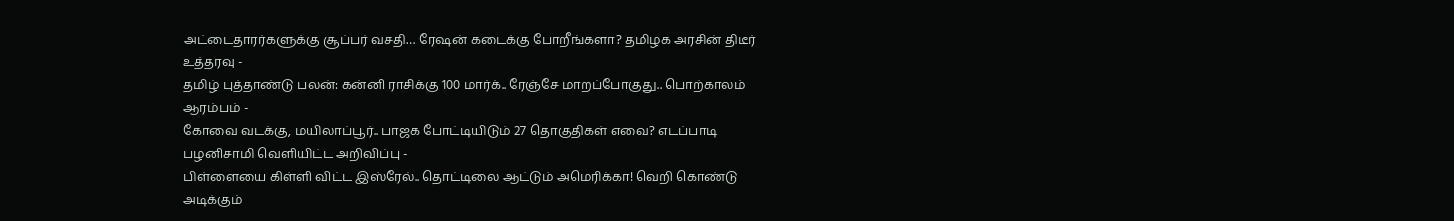அட்டைதாரர்களுக்கு சூப்பர் வசதி… ரேஷன் கடைக்கு போறீங்களா? தமிழக அரசின் திடீர் உத்தரவு -
தமிழ் புத்தாண்டு பலன்: கன்னி ராசிக்கு 100 மார்க்.. ரேஞ்சே மாறப்போகுது.. பொற்காலம் ஆரம்பம் -
கோவை வடக்கு, மயிலாப்பூர்.. பாஜக போட்டியிடும் 27 தொகுதிகள் எவை? எடப்பாடி பழனிசாமி வெளியிட்ட அறிவிப்பு -
பிள்ளையை கிள்ளி விட்ட இஸ்ரேல்.. தொட்டிலை ஆட்டும் அமெரிக்கா! வெறி கொண்டு அடிக்கும்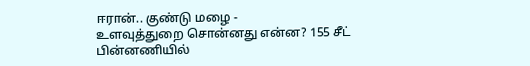ஈரான்.. குண்டு மழை -
உளவுத்துறை சொன்னது என்ன? 155 சீட் பின்னணியில்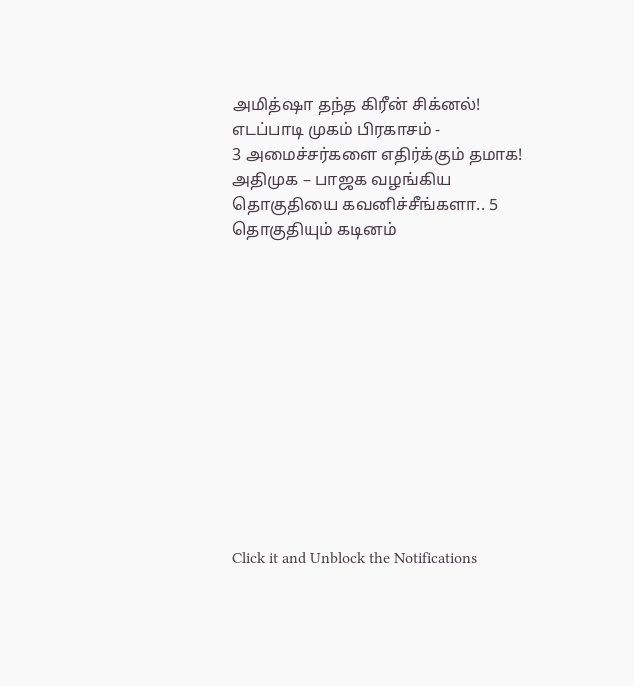அமித்ஷா தந்த கிரீன் சிக்னல்! எடப்பாடி முகம் பிரகாசம் -
3 அமைச்சர்களை எதிர்க்கும் தமாக! அதிமுக – பாஜக வழங்கிய தொகுதியை கவனிச்சீங்களா.. 5 தொகுதியும் கடினம்












Click it and Unblock the Notifications